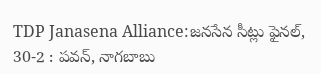TDP Janasena Alliance:జనసేన సీట్లు ఫైనల్, 30-2 : పవన్, నాగబాబు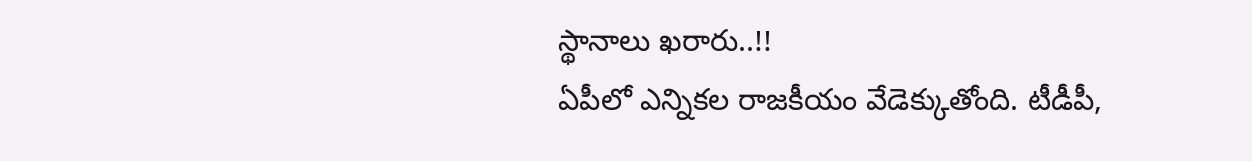స్థానాలు ఖరారు..!!
ఏపీలో ఎన్నికల రాజకీయం వేడెక్కుతోంది. టీడీపీ,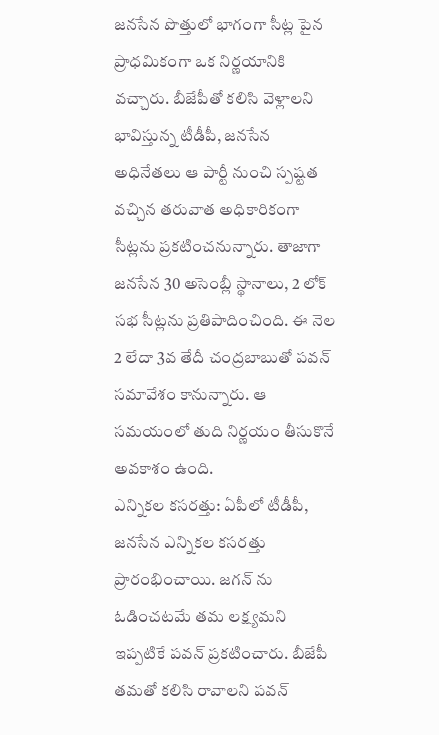జనసేన పొత్తులో భాగంగా సీట్ల పైన ప్రాధమికంగా ఒక నిర్ణయానికి వచ్చారు. బీజేపీతో కలిసి వెళ్లాలని భావిస్తున్న టీడీపీ, జనసేన అధినేతలు ఆ పార్టీ నుంచి స్పష్టత వచ్చిన తరువాత అధికారికంగా సీట్లను ప్రకటించనున్నారు. తాజాగా జనసేన 30 అసెంబ్లీ స్థానాలు, 2 లోక్ సభ సీట్లను ప్రతిపాదించింది. ఈ నెల 2 లేదా 3వ తేదీ చంద్రబాబుతో పవన్ సమావేశం కానున్నారు. ఆ సమయంలో తుది నిర్ణయం తీసుకొనే అవకాశం ఉంది.
ఎన్నికల కసరత్తు: ఏపీలో టీడీపీ, జనసేన ఎన్నికల కసరత్తు ప్రారంభించాయి. జగన్ ను ఓడించటమే తమ లక్ష్యమని ఇప్పటికే పవన్ ప్రకటించారు. బీజేపీ తమతో కలిసి రావాలని పవన్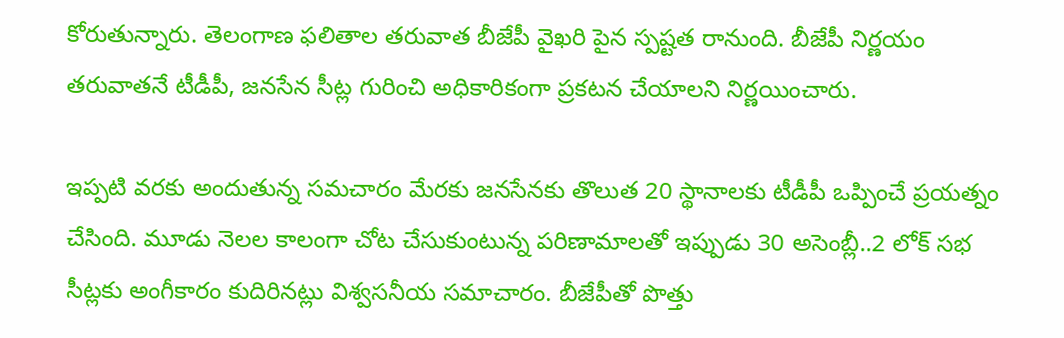కోరుతున్నారు. తెలంగాణ ఫలితాల తరువాత బీజేపీ వైఖరి పైన స్పష్టత రానుంది. బీజేపీ నిర్ణయం తరువాతనే టీడీపీ, జనసేన సీట్ల గురించి అధికారికంగా ప్రకటన చేయాలని నిర్ణయించారు.

ఇప్పటి వరకు అందుతున్న సమచారం మేరకు జనసేనకు తొలుత 20 స్థానాలకు టీడీపీ ఒప్పించే ప్రయత్నం చేసింది. మూడు నెలల కాలంగా చోట చేసుకుంటున్న పరిణామాలతో ఇప్పుడు 30 అసెంబ్లీ..2 లోక్ సభ సీట్లకు అంగీకారం కుదిరినట్లు విశ్వసనీయ సమాచారం. బీజేపీతో పొత్తు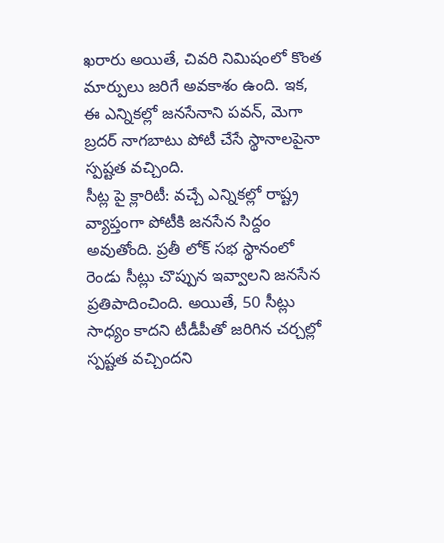ఖరారు అయితే, చివరి నిమిషంలో కొంత మార్పులు జరిగే అవకాశం ఉంది. ఇక, ఈ ఎన్నికల్లో జనసేనాని పవన్, మెగా బ్రదర్ నాగబాటు పోటీ చేసే స్థానాలపైనా స్పష్టత వచ్చింది.
సీట్ల పై క్లారిటీ: వచ్చే ఎన్నికల్లో రాష్ట్ర వ్యాప్తంగా పోటీకి జనసేన సిద్దం అవుతోంది. ప్రతీ లోక్ సభ స్థానంలో రెండు సీట్లు చొప్పున ఇవ్వాలని జనసేన ప్రతిపాదించింది. అయితే, 50 సీట్లు సాధ్యం కాదని టీడీపీతో జరిగిన చర్చల్లో స్పష్టత వచ్చిందని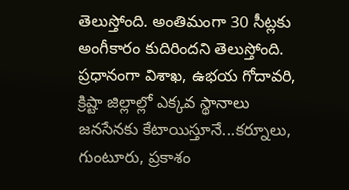తెలుస్తోంది. అంతిమంగా 30 సీట్లకు అంగీకారం కుదిరిందని తెలుస్తోంది.
ప్రధానంగా విశాఖ, ఉభయ గోదావరి, క్రిష్టా జిల్లాల్లో ఎక్కవ స్థానాలు జనసేనకు కేటాయిస్తూనే...కర్నూలు, గుంటూరు, ప్రకాశం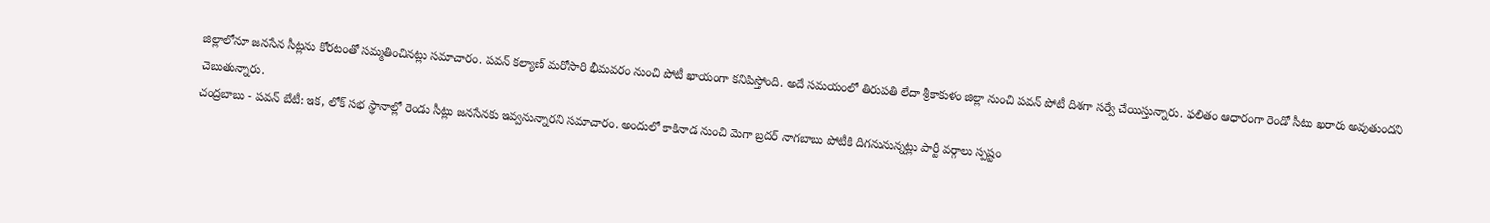జిల్లాలోనూ జనసేన సీట్లను కోరటంతో సమ్మతించినట్లు సమాచారం. పవన్ కల్యాణ్ మరోసారి భీమవరం నుంచి పోటీ ఖాయంగా కనిపిస్తోంది. అదే సమయంలో తిరుపతి లేదా శ్రీకాకుళం జిల్లా నుంచి పవన్ పోటీ దిశగా సర్వే చేయిస్తున్నారు. ఫలితం ఆధారంగా రెండో సీటు ఖరారు అవుతుందని చెబుతున్నారు.
చంద్రబాబు - పవన్ బేటీ: ఇక, లోక్ సభ స్థానాల్లో రెండు సీట్లు జనసేనకు ఇవ్వనున్నారని సమాచారం. అందులో కాకినాడ నుంచి మెగా బ్రదర్ నాగబాబు పోటీకి దిగనునున్నట్లు పార్టీ వర్గాలు స్పష్టం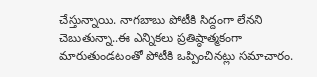చేస్తున్నాయి. నాగబాబు పోటీకి సిద్దంగా లేనని చెబుతున్నా..ఈ ఎన్నికలు ప్రతిష్ఠాత్మకంగా మారుతుండటంతో పోటీకి ఒప్పించినట్లు సమాచారం.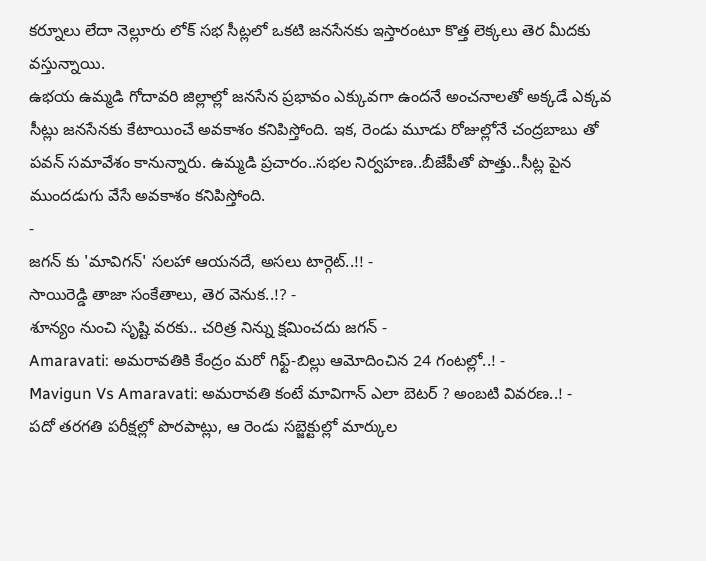కర్నూలు లేదా నెల్లూరు లోక్ సభ సీట్లలో ఒకటి జనసేనకు ఇస్తారంటూ కొత్త లెక్కలు తెర మీదకు వస్తున్నాయి.
ఉభయ ఉమ్మడి గోదావరి జిల్లాల్లో జనసేన ప్రభావం ఎక్కువగా ఉందనే అంచనాలతో అక్కడే ఎక్కవ సీట్లు జనసేనకు కేటాయించే అవకాశం కనిపిస్తోంది. ఇక, రెండు మూడు రోజుల్లోనే చంద్రబాబు తో పవన్ సమావేశం కానున్నారు. ఉమ్మడి ప్రచారం..సభల నిర్వహణ..బీజేపీతో పొత్తు..సీట్ల పైన ముందడుగు వేసే అవకాశం కనిపిస్తోంది.
-
జగన్ కు 'మావిగన్' సలహా ఆయనదే, అసలు టార్గెట్..!! -
సాయిరెడ్డి తాజా సంకేతాలు, తెర వెనుక..!? -
శూన్యం నుంచి సృష్టి వరకు.. చరిత్ర నిన్ను క్షమించదు జగన్ -
Amaravati: అమరావతికి కేంద్రం మరో గిఫ్ట్-బిల్లు ఆమోదించిన 24 గంటల్లో..! -
Mavigun Vs Amaravati: అమరావతి కంటే మావిగాన్ ఎలా బెటర్ ? అంబటి వివరణ..! -
పదో తరగతి పరీక్షల్లో పొరపాట్లు, ఆ రెండు సబ్జెక్టుల్లో మార్కుల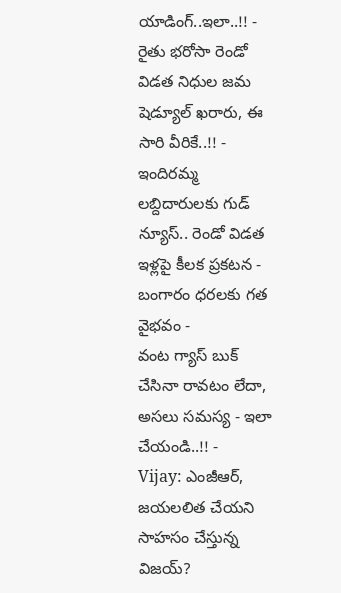యాడింగ్..ఇలా..!! -
రైతు భరోసా రెండో విడత నిధుల జమ షెడ్యూల్ ఖరారు, ఈ సారి వీరికే..!! -
ఇందిరమ్మ లబ్దిదారులకు గుడ్ న్యూస్.. రెండో విడత ఇళ్లపై కీలక ప్రకటన -
బంగారం ధరలకు గత వైభవం -
వంట గ్యాస్ బుక్ చేసినా రావటం లేదా, అసలు సమస్య - ఇలా చేయండి..!! -
Vijay: ఎంజీఆర్, జయలలిత చేయని సాహసం చేస్తున్న విజయ్?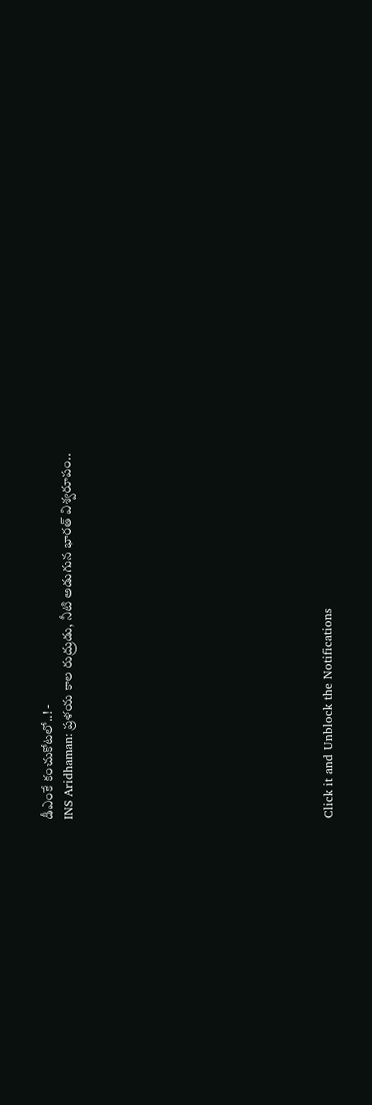డీఎంకే కంచుకోటలో..! -
INS Aridhaman: ప్రళయ కాల రుద్రుడు, నీటి అడుగున భారత్ విశ్వరూపం..












Click it and Unblock the Notifications